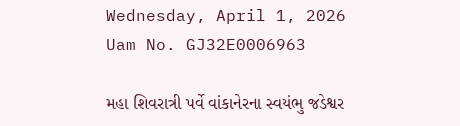Wednesday, April 1, 2026
Uam No. GJ32E0006963

મહા શિવરાત્રી પર્વે વાંકાનેરના સ્વયંભુ જડેશ્વર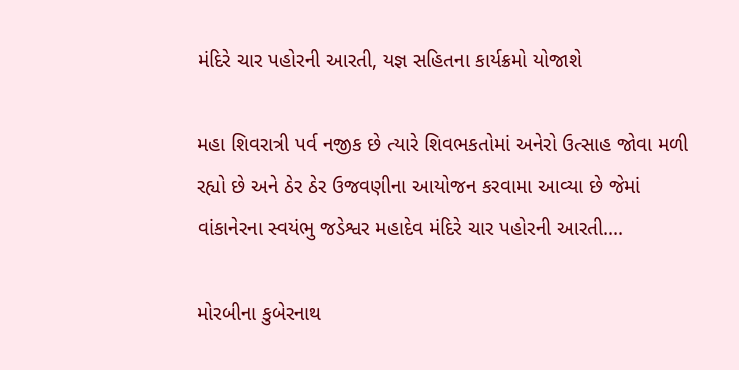મંદિરે ચાર પહોરની આરતી, યજ્ઞ સહિતના કાર્યક્રમો યોજાશે

મહા શિવરાત્રી પર્વ નજીક છે ત્યારે શિવભકતોમાં અનેરો ઉત્સાહ જોવા મળી રહ્યો છે અને ઠેર ઠેર ઉજવણીના આયોજન કરવામા આવ્યા છે જેમાં વાંકાનેરના સ્વયંભુ જડેશ્વર મહાદેવ મંદિરે ચાર પહોરની આરતી....

મોરબીના કુબેરનાથ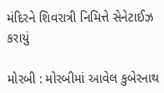મંદિરને શિવરાત્રી નિમિત્તે સેનેટાઈઝ કરાયું

મોરબી : મોરબીમાં આવેલ કુબેરનાથ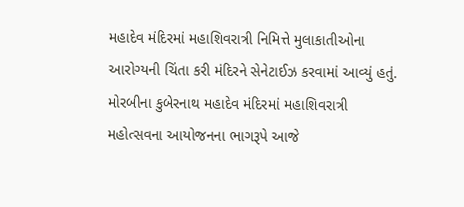મહાદેવ મંદિરમાં મહાશિવરાત્રી નિમિત્તે મુલાકાતીઓના આરોગ્યની ચિંતા કરી મંદિરને સેનેટાઈઝ કરવામાં આવ્યું હતું. મોરબીના કુબેરનાથ મહાદેવ મંદિરમાં મહાશિવરાત્રી મહોત્સવના આયોજનના ભાગરૂપે આજે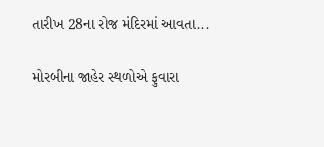તારીખ 28ના રોજ મંદિરમાં આવતા...

મોરબીના જાહેર સ્થળોએ ફુવારા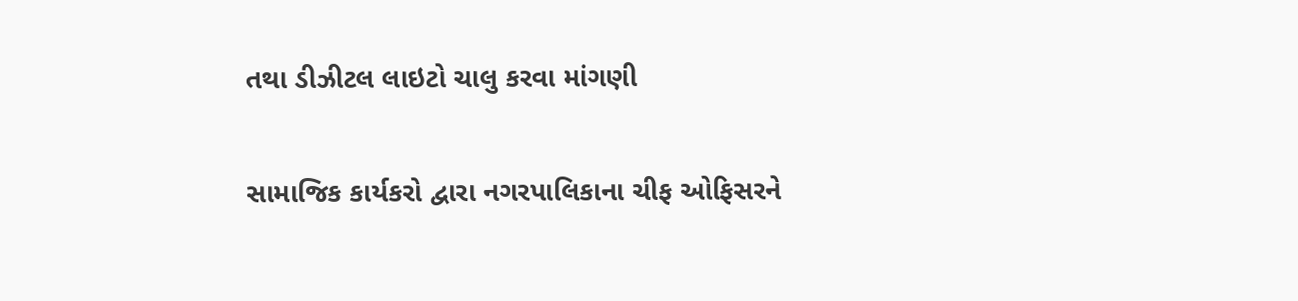તથા ડીઝીટલ લાઇટો ચાલુ કરવા માંગણી

સામાજિક કાર્યકરો દ્વારા નગરપાલિકાના ચીફ ઓફિસરને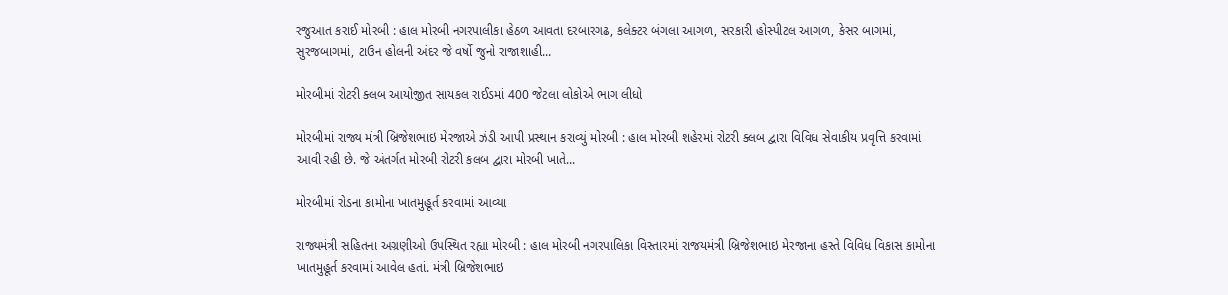રજુઆત કરાઈ મોરબી : હાલ મોરબી નગરપાલીકા હેઠળ આવતા દરબારગઢ, કલેક્ટર બંગલા આગળ, સરકારી હોસ્પીટલ આગળ, કેસર બાગમાં, સુરજબાગમાં, ટાઉન હોલની અંદર જે વર્ષો જુનો રાજાશાહી...

મોરબીમાં રોટરી ક્લબ આયોજીત સાયકલ રાઈડમાં 400 જેટલા લોકોએ ભાગ લીધો

મોરબીમાં રાજ્ય મંત્રી બ્રિજેશભાઇ મેરજાએ ઝંડી આપી પ્રસ્થાન કરાવ્યું મોરબી : હાલ મોરબી શહેરમાં રોટરી ક્લબ દ્વારા વિવિધ સેવાકીય પ્રવૃત્તિ કરવામાં આવી રહી છે. જે અંતર્ગત મોરબી રોટરી કલબ દ્વારા મોરબી ખાતે...

મોરબીમાં રોડના કામોના ખાતમુહૂર્ત કરવામાં આવ્યા

રાજ્યમંત્રી સહિતના અગ્રણીઓ ઉપસ્થિત રહ્યા મોરબી : હાલ મોરબી નગરપાલિકા વિસ્તારમાં રાજયમંત્રી બ્રિજેશભાઇ મેરજાના હસ્તે વિવિધ વિકાસ કામોના ખાતમુહૂર્ત કરવામાં આવેલ હતાં. મંત્રી બ્રિજેશભાઇ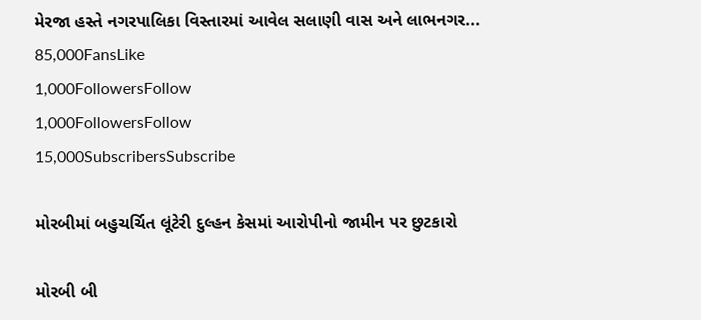મેરજા હસ્તે નગરપાલિકા વિસ્તારમાં આવેલ સલાણી વાસ અને લાભનગર...
85,000FansLike
1,000FollowersFollow
1,000FollowersFollow
15,000SubscribersSubscribe

મોરબીમાં બહુચર્ચિત લૂંટેરી દુલ્હન કેસમાં આરોપીનો જામીન પર છુટકારો

મોરબી બી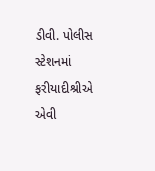ડીવી. પોલીસ સ્ટેશનમાં ફરીયાદીશ્રીએ એવી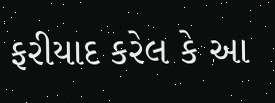ફરીયાદ કરેલ કે આ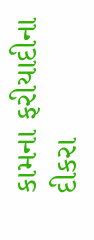કામના ફરીયાદીના દીકરા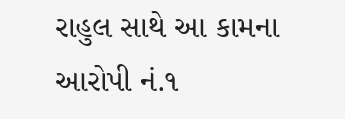રાહુલ સાથે આ કામના આરોપી નં.૧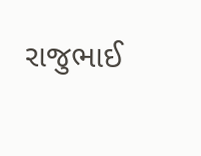રાજુભાઈ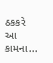ઠકકરે આ કામના...